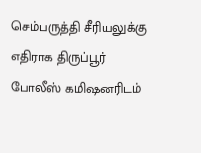செம்பருத்தி சீரியலுக்கு எதிராக திருப்பூர் போலீஸ் கமிஷனரிடம்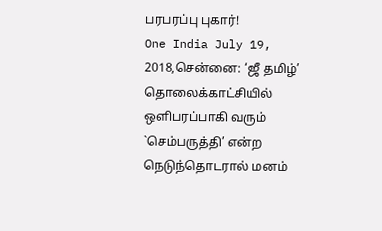பரபரப்பு புகார்!
One India July 19, 2018,சென்னை: ‘ஜீ தமிழ்’ தொலைக்காட்சியில் ஒளிபரப்பாகி வரும் `செம்பருத்தி’ என்ற நெடுந்தொடரால் மனம்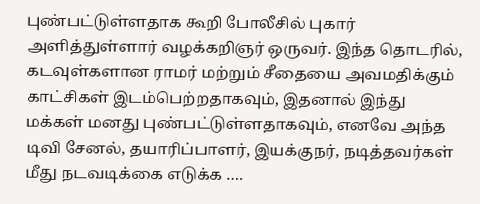புண்பட்டுள்ளதாக கூறி போலீசில் புகார் அளித்துள்ளார் வழக்கறிஞர் ஒருவர். இந்த தொடரில், கடவுள்களான ராமர் மற்றும் சீதையை அவமதிக்கும் காட்சிகள் இடம்பெற்றதாகவும், இதனால் இந்து மக்கள் மனது புண்பட்டுள்ளதாகவும், எனவே அந்த டிவி சேனல், தயாரிப்பாளர், இயக்குநர், நடித்தவர்கள் மீது நடவடிக்கை எடுக்க ….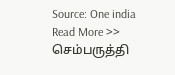Source: One india
Read More >> செம்பருத்தி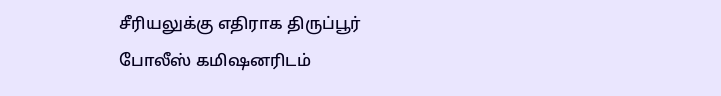சீரியலுக்கு எதிராக திருப்பூர் போலீஸ் கமிஷனரிடம்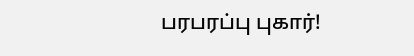பரபரப்பு புகார்!